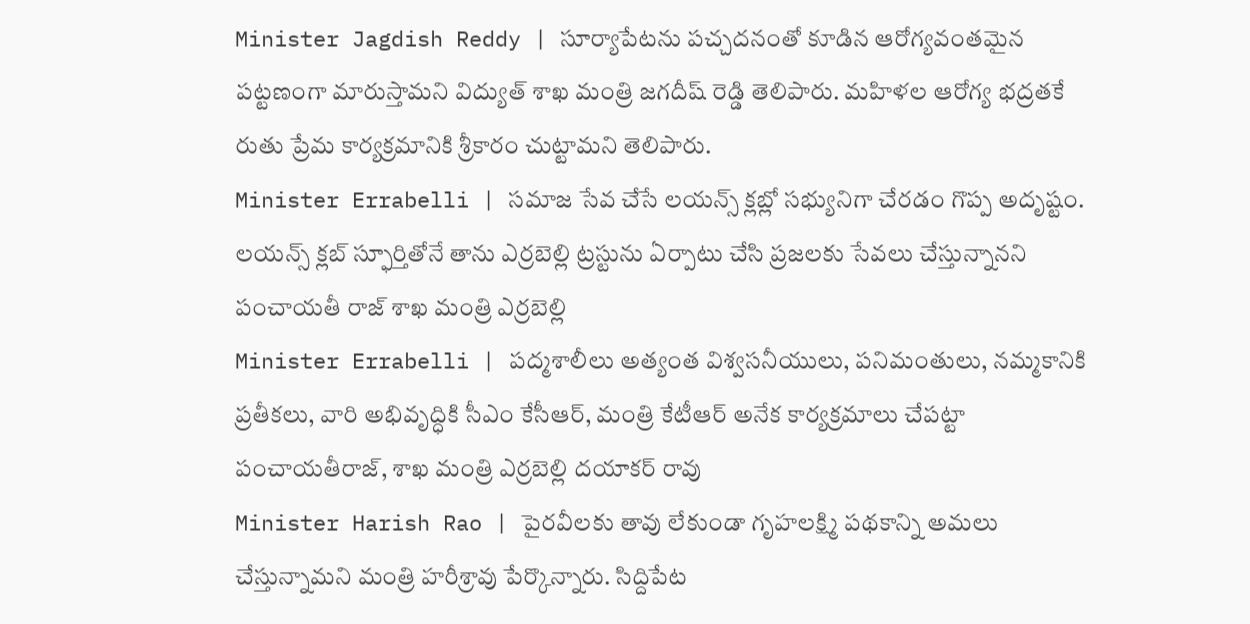Minister Jagdish Reddy | సూర్యాపేటను పచ్చదనంతో కూడిన ఆరోగ్యవంతమైన పట్టణంగా మారుస్తామని విద్యుత్ శాఖ మంత్రి జగదీష్ రెడ్డి తెలిపారు. మహిళల ఆరోగ్య భద్రతకే రుతు ప్రేమ కార్యక్రమానికి శ్రీకారం చుట్టామని తెలిపారు.
Minister Errabelli | సమాజ సేవ చేసే లయన్స్ క్లబ్లో సభ్యునిగా చేరడం గొప్ప అదృష్టం. లయన్స్ క్లబ్ స్ఫూర్తితోనే తాను ఎర్రబెల్లి ట్రస్టును ఏర్పాటు చేసి ప్రజలకు సేవలు చేస్తున్నానని పంచాయతీ రాజ్ శాఖ మంత్రి ఎర్రబెల్లి
Minister Errabelli | పద్మశాలీలు అత్యంత విశ్వసనీయులు, పనిమంతులు, నమ్మకానికి ప్రతీకలు, వారి అభివృద్ధికి సీఎం కేసీఆర్, మంత్రి కేటీఆర్ అనేక కార్యక్రమాలు చేపట్టా పంచాయతీరాజ్, శాఖ మంత్రి ఎర్రబెల్లి దయాకర్ రావు
Minister Harish Rao | పైరవీలకు తావు లేకుండా గృహలక్ష్మి పథకాన్ని అమలు చేస్తున్నామని మంత్రి హరీశ్రావు పేర్కొన్నారు. సిద్దిపేట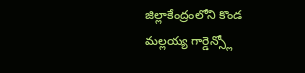జిల్లాకేంద్రంలోని కొండ మల్లయ్య గార్డెన్స్లో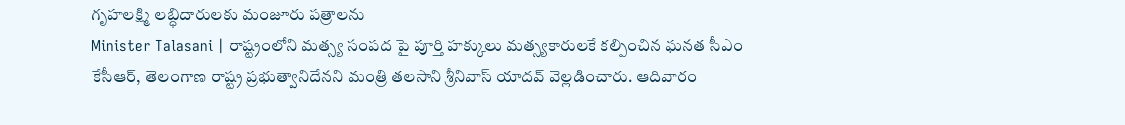గృహలక్ష్మి లబ్ధిదారులకు మంజూరు పత్రాలను
Minister Talasani | రాష్ట్రంలోని మత్స్య సంపద పై పూర్తి హక్కులు మత్స్యకారులకే కల్పించిన ఘనత సీఎం కేసీఆర్, తెలంగాణ రాష్ట్ర ప్రభుత్వానిదేనని మంత్రి తలసాని శ్రీనివాస్ యాదవ్ వెల్లడించారు. ఆదివారం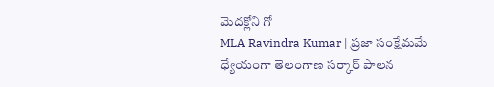మెదక్లోని గో
MLA Ravindra Kumar | ప్రజా సంక్షేమమే ధ్యేయంగా తెలంగాణ సర్కార్ పాలన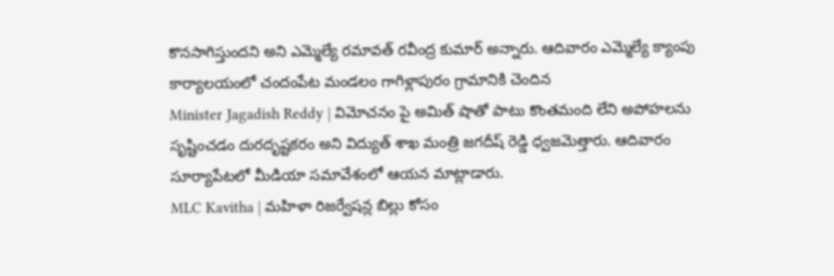కొనసాగిస్తుందని అని ఎమ్మెల్యే రమావత్ రవీంద్ర కుమార్ అన్నారు. ఆదివారం ఎమ్మెల్యే క్యాంపు కార్యాలయంలో చందంపేట మండలం గాగిళ్లాపురం గ్రామానికి చెందిన
Minister Jagadish Reddy | విమోచనం పై అమిత్ షాతో పాటు కొంతమంది లేని అపోహలను సృష్టించడం దురదృష్టకరం అని విద్యుత్ శాఖ మంత్రి జగదీష్ రెడ్డి ధ్వజమెత్తారు. ఆదివారం సూర్యాపేటలో మీడియా సమావేశంలో ఆయన మాట్లాడారు.
MLC Kavitha | మహిళా రిజర్వేషన్ల బిల్లు కోసం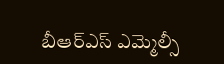బీఆర్ఎస్ ఎమ్మెల్సీ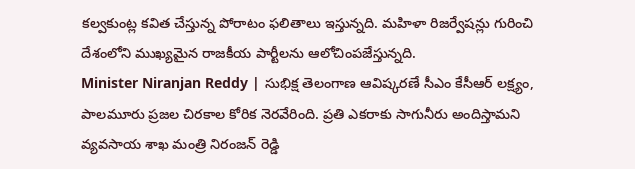కల్వకుంట్ల కవిత చేస్తున్న పోరాటం ఫలితాలు ఇస్తున్నది. మహిళా రిజర్వేషన్లు గురించి దేశంలోని ముఖ్యమైన రాజకీయ పార్టీలను ఆలోచింపజేస్తున్నది.
Minister Niranjan Reddy | సుభిక్ష తెలంగాణ ఆవిష్కరణే సీఎం కేసీఆర్ లక్ష్యం, పాలమూరు ప్రజల చిరకాల కోరిక నెరవేరింది. ప్రతి ఎకరాకు సాగునీరు అందిస్తామని వ్యవసాయ శాఖ మంత్రి నిరంజన్ రెడ్డి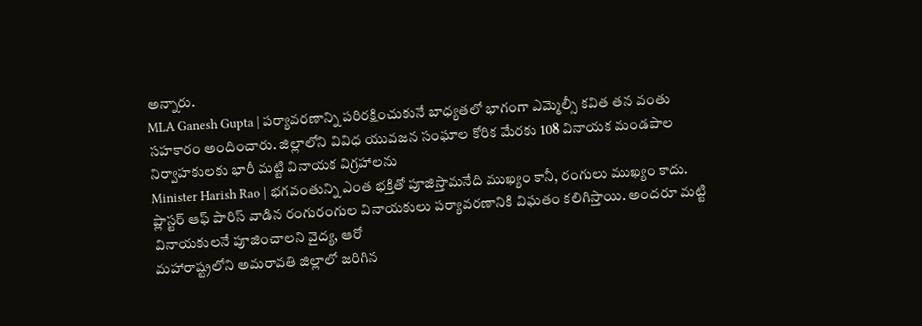అన్నారు.
MLA Ganesh Gupta | పర్యావరణాన్ని పరిరక్షించుకునే బాధ్యతలో భాగంగా ఎమ్మెల్సీ కవిత తన వంతు సహకారం అందించారు. జిల్లాలోని వివిధ యువజన సంఘాల కోరిక మేరకు 108 వినాయక మండపాల నిర్వాహకులకు భారీ మట్టి వినాయక విగ్రహాలను
Minister Harish Rao | భగవంతున్ని ఎంత భక్తితో పూజిస్తామనేది ముఖ్యం కానీ, రంగులు ముఖ్యం కాదు. ప్లాస్టర్ ఆఫ్ పారిస్ వాడిన రంగురంగుల వినాయకులు పర్యావరణానికి విఘతం కలిగిస్తాయి. అందరూ మట్టి వినాయకులనే పూజించాలని వైద్య, ఆరో
మహారాష్ట్రలోని అమరావతి జిల్లాలో జరిగిన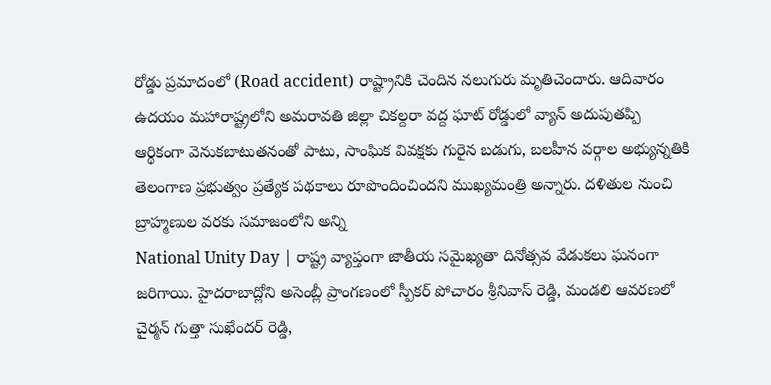రోడ్డు ప్రమాదంలో (Road accident) రాష్ట్రానికి చెందిన నలుగురు మృతిచెందారు. ఆదివారం ఉదయం మహారాష్ట్రలోని అమరావతి జిల్లా చికల్దరా వద్ద ఘాట్ రోడ్డులో వ్యాన్ అదుపుతప్పి
ఆర్థికంగా వెనుకబాటుతనంతో పాటు, సాంఘిక వివక్షకు గురైన బడుగు, బలహీన వర్గాల అభ్యున్నతికి తెలంగాణ ప్రభుత్వం ప్రత్యేక పథకాలు రూపొందించిందని ముఖ్యమంత్రి అన్నారు. దళితుల నుంచి బ్రాహ్మణుల వరకు సమాజంలోని అన్ని
National Unity Day | రాష్ట్ర వ్యాప్తంగా జాతీయ సమైఖ్యతా దినోత్సవ వేడుకలు ఘనంగా జరిగాయి. హైదరాబాద్లోని అసెంబ్లీ ప్రాంగణంలో స్పీకర్ పోచారం శ్రీనివాస్ రెడ్డి, మండలి ఆవరణలో చైర్మన్ గుత్తా సుఖేందర్ రెడ్డి,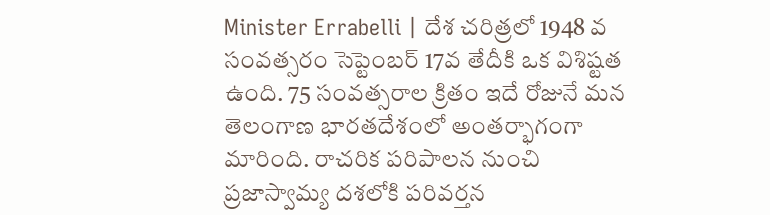Minister Errabelli | దేశ చరిత్రలో 1948 వ సంవత్సరం సెప్టెంబర్ 17వ తేదీకి ఒక విశిష్టత ఉంది. 75 సంవత్సరాల క్రితం ఇదే రోజునే మన తెలంగాణ భారతదేశంలో అంతర్భాగంగా మారింది. రాచరిక పరిపాలన నుంచి ప్రజాస్వామ్య దశలోకి పరివర్తన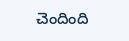చెందింది